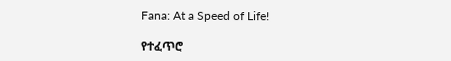Fana: At a Speed of Life!

የተፈጥሮ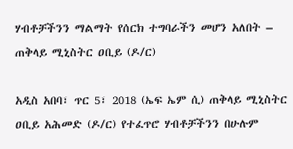ሃብቶቻችንን ማልማት የሰርክ ተግባራችን መሆን አለበት – ጠቅላይ ሚኒስትር ዐቢይ (ዶ/ር)

አዲስ አበባ፣ ጥር 5፣ 2018 (ኤፍ ኤም ሲ) ጠቅላይ ሚኒስትር ዐቢይ አሕመድ (ዶ/ር) የተፈጥሮ ሃብቶቻችንን በሁሉም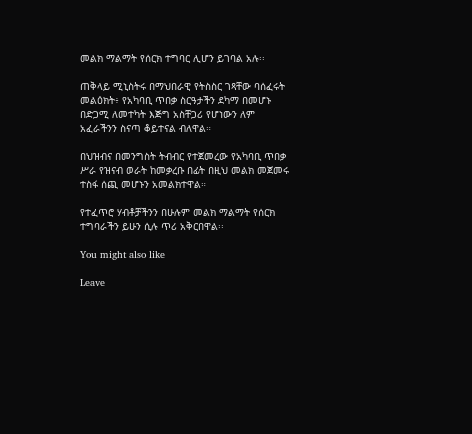መልክ ማልማት የሰርክ ተግባር ሊሆን ይገባል አሉ፡፡

ጠቅላይ ሚኒስትሩ በማህበራዊ የትስስር ገጻቸው ባሰፈሩት መልዕክት፥ የአካባቢ ጥበቃ ስርዓታችን ደካማ በመሆኑ በድጋሚ ለመተካት እጅግ አስቸጋሪ የሆነውን ለም አፈራችንን ስናጣ ቆይተናል ብለዋል።

በህዝብና በመንግስት ትብብር የተጀመረው የአካባቢ ጥበቃ ሥራ የዝናብ ወራት ከመቃረቡ በፊት በዚህ መልክ መጀመሩ ተስፋ ሰጪ መሆኑን አመልክተዋል።

የተፈጥሮ ሃብቶቻችንን በሁሉም መልክ ማልማት የሰርክ ተግባራችን ይሁን ሲሉ ጥሪ አቅርበዋል፡፡

You might also like

Leave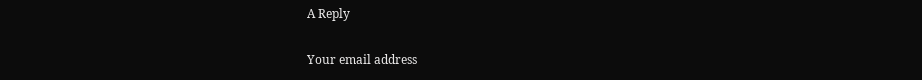A Reply

Your email address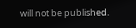will not be published.